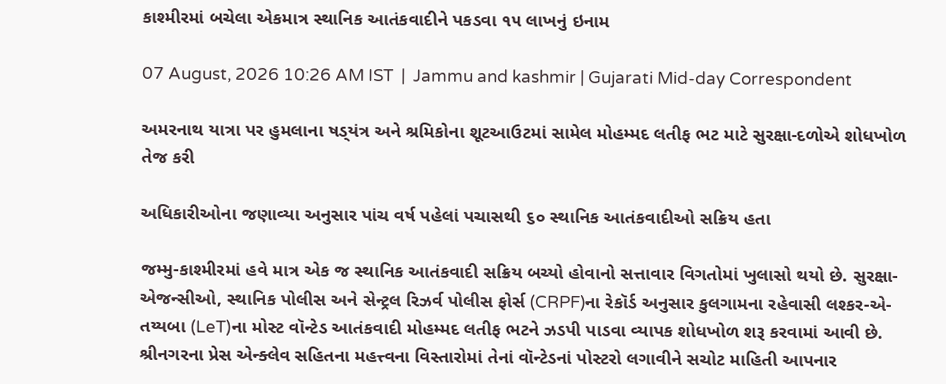કાશ્મીરમાં બચેલા એકમાત્ર સ્થાનિક આતંકવાદીને પકડવા ૧૫ લાખનું ઇનામ

07 August, 2026 10:26 AM IST  |  Jammu and kashmir | Gujarati Mid-day Correspondent

અમરનાથ યાત્રા પર હુમલાના ષડ‍્યંત્ર અને શ્રમિકોના શૂટઆઉટમાં સામેલ મોહમ્મદ લતીફ ભટ માટે સુરક્ષા-દળોએ શોધખોળ તેજ કરી

અધિકારીઓના જણાવ્યા અનુસાર પાંચ વર્ષ પહેલાં પચાસથી ૬૦ સ્થાનિક આતંકવાદીઓ સક્રિય હતા

જમ્મુ-કાશ્મીરમાં હવે માત્ર એક જ સ્થાનિક આતંકવાદી સક્રિય બચ્યો હોવાનો સત્તાવાર વિગતોમાં ખુલાસો થયો છે. સુરક્ષા-એજન્સીઓ, સ્થાનિક પોલીસ અને સેન્ટ્રલ રિઝર્વ પોલીસ ફોર્સ (CRPF)ના રેકૉર્ડ અનુસાર કુલગામના રહેવાસી લશ્કર-એ-તય્યબા (LeT)ના મોસ્ટ વૉન્ટેડ આતંકવાદી મોહમ્મદ લતીફ ભટને ઝડપી પાડવા વ્યાપક શોધખોળ શરૂ કરવામાં આવી છે. શ્રીનગરના પ્રેસ એન્ક્લેવ સહિતના મહત્ત્વના વિસ્તારોમાં તેનાં વૉન્ટેડનાં પોસ્ટરો લગાવીને સચોટ માહિતી આપનાર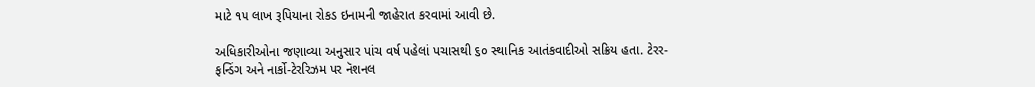માટે ૧૫ લાખ રૂપિયાના રોકડ ઇનામની જાહેરાત કરવામાં આવી છે.

અધિકારીઓના જણાવ્યા અનુસાર પાંચ વર્ષ પહેલાં પચાસથી ૬૦ સ્થાનિક આતંકવાદીઓ સક્રિય હતા. ટેરર-ફન્ડિંગ અને નાર્કો-ટેરરિઝમ પર નૅશનલ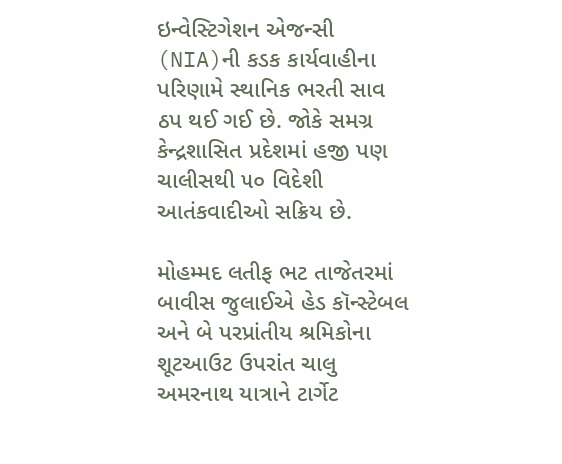ઇન્વેસ્ટિગેશન એજન્સી (NIA)ની કડક કાર્યવાહીના પરિણામે સ્થાનિક ભરતી સાવ ઠપ થઈ ગઈ છે. જોકે સમગ્ર કેન્દ્રશાસિત પ્રદેશમાં હજી પણ ચાલીસથી ૫૦ વિદેશી આતંકવાદીઓ સક્રિય છે.

મોહમ્મદ લતીફ ભટ તાજેતરમાં બાવીસ જુલાઈએ હેડ કૉન્સ્ટેબલ અને બે પરપ્રાંતીય શ્રમિકોના શૂટઆઉટ ઉપરાંત ચાલુ અમરનાથ યાત્રાને ટાર્ગેટ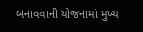બનાવવાની યોજનામાં મુખ્ય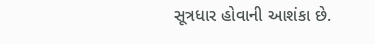સૂત્રધાર હોવાની આશંકા છે.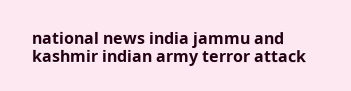national news india jammu and kashmir indian army terror attack